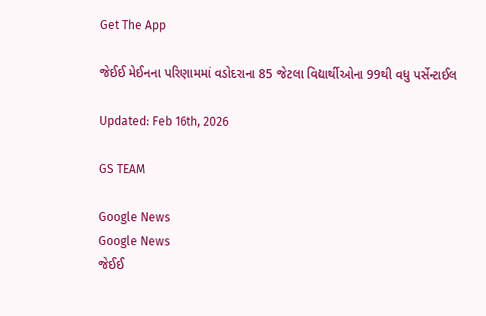Get The App

જેઈઈ મેઈનના પરિણામમાં વડોદરાના 85 જેટલા વિદ્યાર્થીઓના 99થી વધુ પર્સેન્ટાઈલ

Updated: Feb 16th, 2026

GS TEAM

Google News
Google News
જેઈઈ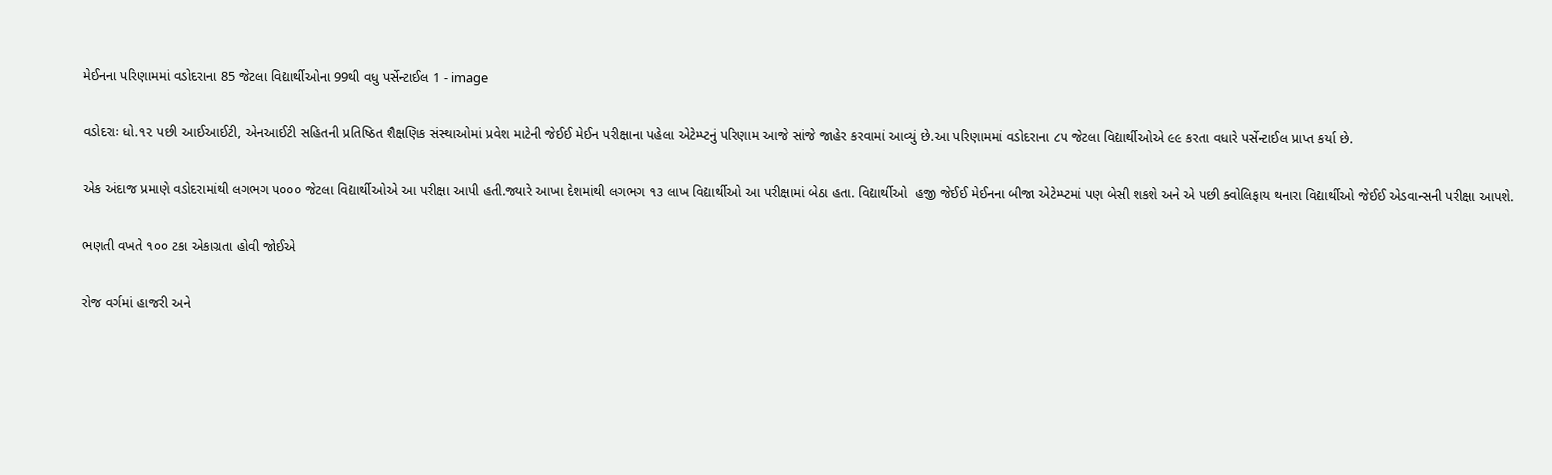મેઈનના પરિણામમાં વડોદરાના 85 જેટલા વિદ્યાર્થીઓના 99થી વધુ પર્સેન્ટાઈલ 1 - image

વડોદરાઃ ધો.૧૨ પછી આઈઆઈટી, એનઆઈટી સહિતની પ્રતિષ્ઠિત શૈક્ષણિક સંસ્થાઓમાં પ્રવેશ માટેની જેઈઈ મેઈન પરીક્ષાના પહેલા એટેમ્પ્ટનું પરિણામ આજે સાંજે જાહેર કરવામાં આવ્યું છે.આ પરિણામમાં વડોદરાના ૮૫ જેટલા વિદ્યાર્થીઓએ ૯૯ કરતા વધારે પર્સેન્ટાઈલ પ્રાપ્ત કર્યા છે.

એક અંદાજ પ્રમાણે વડોદરામાંથી લગભગ ૫૦૦૦ જેટલા વિદ્યાર્થીઓએ આ પરીક્ષા આપી હતી.જ્યારે આખા દેશમાંથી લગભગ ૧૩ લાખ વિદ્યાર્થીઓ આ પરીક્ષામાં બેઠા હતા. વિદ્યાર્થીઓ  હજી જેઈઈ મેઈનના બીજા એટેમ્પ્ટમાં પણ બેસી શકશે અને એ પછી ક્વોલિફાય થનારા વિદ્યાર્થીઓ જેઈઈ એડવાન્સની પરીક્ષા આપશે.

ભણતી વખતે ૧૦૦ ટકા એકાગ્રતા હોવી જોઈએ

રોજ વર્ગમાં હાજરી અને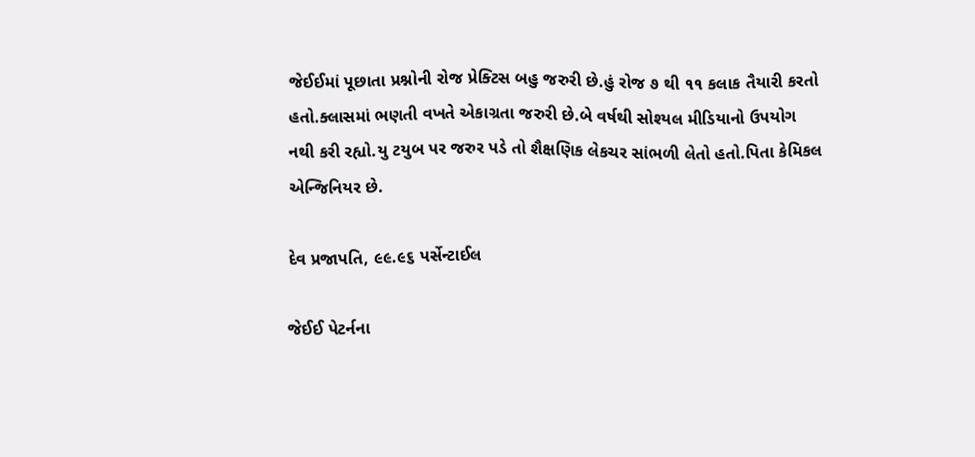જેઈઈમાં પૂછાતા પ્રશ્નોની રોજ પ્રેક્ટિસ બહુ જરુરી છે.હું રોજ ૭ થી ૧૧ કલાક તૈયારી કરતો હતો.ક્લાસમાં ભણતી વખતે એકાગ્રતા જરુરી છે.બે વર્ષથી સોશ્યલ મીડિયાનો ઉપયોગ નથી કરી રહ્યો.યુ ટયુબ પર જરુર પડે તો શૈક્ષણિક લેકચર સાંભળી લેતો હતો.પિતા કેમિકલ એન્જિનિયર છે.

દેવ પ્રજાપતિ, ૯૯.૯૬ પર્સેન્ટાઈલ

જેઈઈ પેટર્નના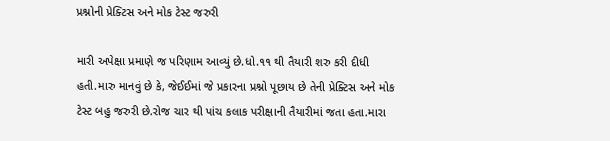પ્રશ્નોની પ્રેક્ટિસ અને મોક ટેસ્ટ જરુરી

મારી અપેક્ષા પ્રમાણે જ પરિણામ આવ્યું છે.ધો.૧૧ થી તૈયારી શરુ કરી દીધી હતી.મારુ માનવું છે કે, જેઈઈમાં જે પ્રકારના પ્રશ્નો પૂછાય છે તેની પ્રેક્ટિસ અને મોક ટેસ્ટ બહુ જરુરી છે.રોજ ચાર થી પાંચ કલાક પરીક્ષાની તૈયારીમાં જતા હતા.મારા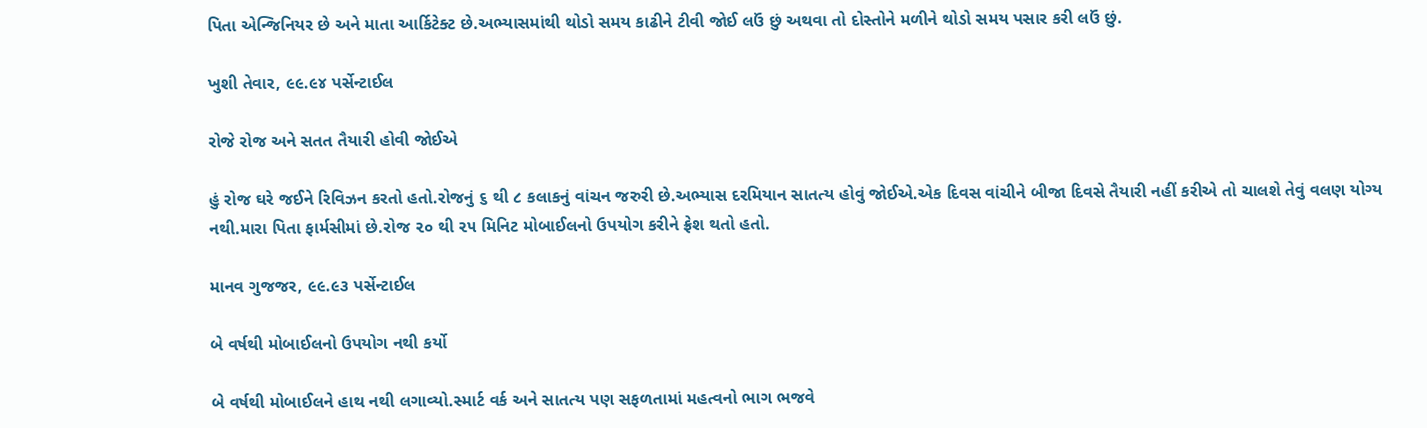પિતા એન્જિનિયર છે અને માતા આર્કિટેક્ટ છે.અભ્યાસમાંથી થોડો સમય કાઢીને ટીવી જોઈ લઉં છું અથવા તો દોસ્તોને મળીને થોડો સમય પસાર કરી લઉં છું.

ખુશી તેવાર, ૯૯.૯૪ પર્સેન્ટાઈલ

રોજે રોજ અને સતત તૈયારી હોવી જોઈએ

હું રોજ ઘરે જઈને રિવિઝન કરતો હતો.રોજનું ૬ થી ૮ કલાકનું વાંચન જરુરી છે.અભ્યાસ દરમિયાન સાતત્ય હોવું જોઈએ.એક દિવસ વાંચીને બીજા દિવસે તૈયારી નહીં કરીએ તો ચાલશે તેવું વલણ યોગ્ય નથી.મારા પિતા ફાર્મસીમાં છે.રોજ ૨૦ થી ૨૫ મિનિટ મોબાઈલનો ઉપયોગ કરીને ફ્રેશ થતો હતો.

માનવ ગુજજર, ૯૯.૯૩ પર્સેન્ટાઈલ

બે વર્ષથી મોબાઈલનો ઉપયોગ નથી કર્યો

બે વર્ષથી મોબાઈલને હાથ નથી લગાવ્યો.સ્માર્ટ વર્ક અને સાતત્ય પણ સફળતામાં મહત્વનો ભાગ ભજવે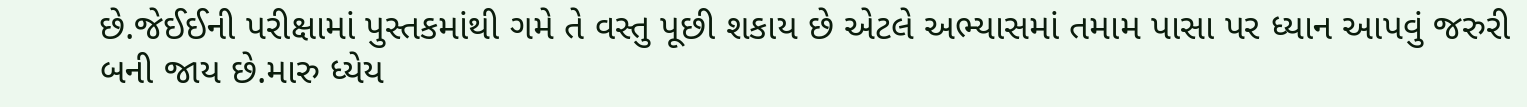છે.જેઈઈની પરીક્ષામાં પુસ્તકમાંથી ગમે તે વસ્તુ પૂછી શકાય છે એટલે અભ્યાસમાં તમામ પાસા પર ધ્યાન આપવું જરુરી બની જાય છે.મારુ ધ્યેય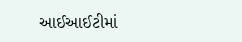આઈઆઈટીમાં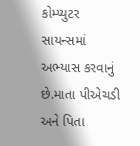કોમ્પ્યુટર સાયન્સમાં અભ્યાસ કરવાનું છે.માતા પીએચડી અને પિતા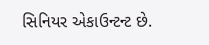સિનિયર એકાઉન્ટન્ટ છે.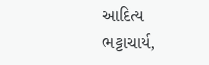આદિત્ય ભટ્ટાચાર્ય,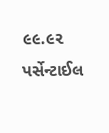૯૯.૯૨ પર્સેન્ટાઈલ